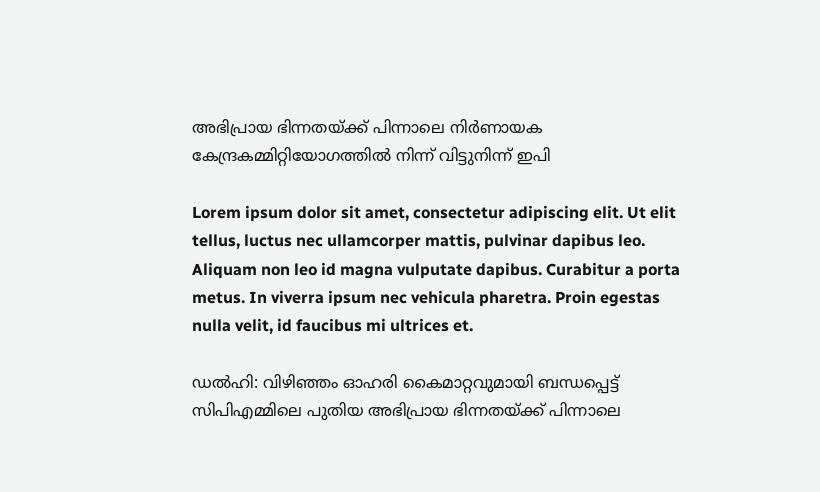അഭിപ്രായ ഭിന്നതയ്ക്ക് പിന്നാലെ നിർണായക കേന്ദ്രകമ്മിറ്റിയോഗത്തിൽ നിന്ന് വിട്ടുനിന്ന് ഇപി

Lorem ipsum dolor sit amet, consectetur adipiscing elit. Ut elit tellus, luctus nec ullamcorper mattis, pulvinar dapibus leo. Aliquam non leo id magna vulputate dapibus. Curabitur a porta metus. In viverra ipsum nec vehicula pharetra. Proin egestas nulla velit, id faucibus mi ultrices et.

ഡൽഹി: വിഴിഞ്ഞം ഓഹരി കൈമാറ്റവുമായി ബന്ധപ്പെട്ട് സിപിഎമ്മിലെ പുതിയ അഭിപ്രായ ഭിന്നതയ്ക്ക് പിന്നാലെ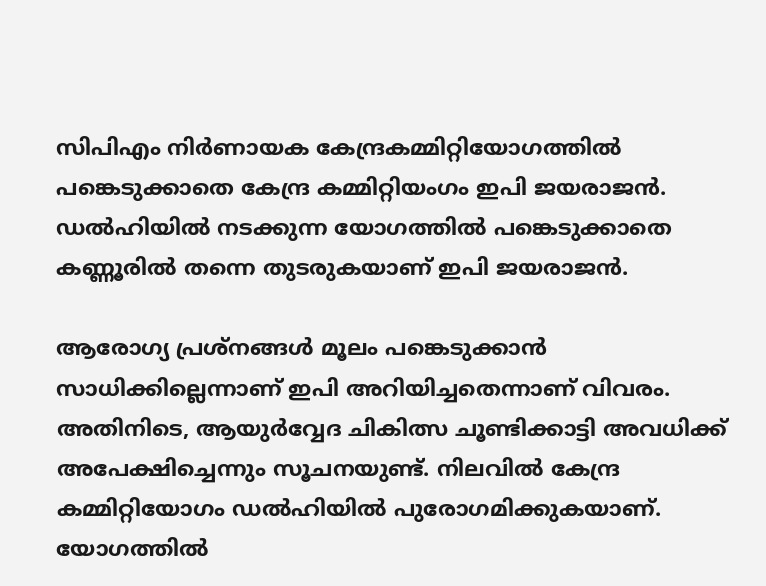സിപിഎം നിർണായക കേന്ദ്രകമ്മിറ്റിയോഗത്തിൽ പങ്കെടുക്കാതെ കേന്ദ്ര കമ്മിറ്റിയംഗം ഇപി ജയരാജൻ. ഡൽഹിയിൽ നടക്കുന്ന യോഗത്തിൽ പങ്കെടുക്കാതെ കണ്ണൂരിൽ തന്നെ തുടരുകയാണ് ഇപി ജയരാജൻ.

ആരോഗ്യ പ്രശ്നങ്ങൾ മൂലം പങ്കെടുക്കാൻ സാധിക്കില്ലെന്നാണ് ഇപി അറിയിച്ചതെന്നാണ് വിവരം. അതിനിടെ, ആയുർവ്വേദ ചികിത്സ ചൂണ്ടിക്കാട്ടി അവധിക്ക് അപേക്ഷിച്ചെന്നും സൂചനയുണ്ട്. നിലവിൽ കേന്ദ്ര കമ്മിറ്റിയോഗം ഡൽഹിയിൽ പുരോഗമിക്കുകയാണ്. യോഗത്തിൽ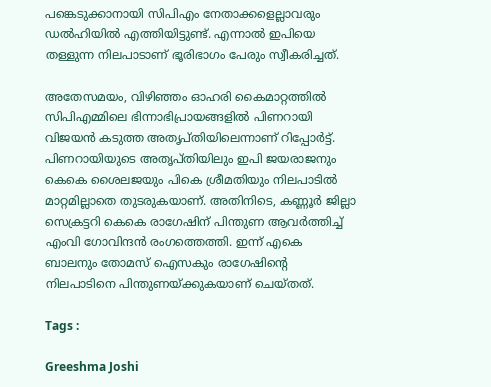പങ്കെടുക്കാനായി സിപിഎം നേതാക്കളെല്ലാവരും ഡൽഹിയിൽ എത്തിയിട്ടുണ്ട്. എന്നാൽ ഇപിയെ തള്ളുന്ന നിലപാടാണ് ഭൂരിഭാഗം പേരും സ്വീകരിച്ചത്.

അതേസമയം, വിഴിഞ്ഞം ഓഹരി കൈമാറ്റത്തിൽ സിപിഎമ്മിലെ ഭിന്നാഭിപ്രായങ്ങളിൽ പിണറായി വിജയൻ കടുത്ത അതൃപ്തിയിലെന്നാണ് റിപ്പോർട്ട്. പിണറായിയുടെ അതൃപ്തിയിലും ഇപി ജയരാജനും കെകെ ശൈലജയും പികെ ശ്രീമതിയും നിലപാടിൽ മാറ്റമില്ലാതെ തുടരുകയാണ്. അതിനിടെ, കണ്ണൂർ ജില്ലാ സെക്രട്ടറി കെകെ രാഗേഷിന് പിന്തുണ ആവർത്തിച്ച് എംവി ഗോവിന്ദൻ രംഗത്തെത്തി. ഇന്ന് എകെ ബാലനും തോമസ് ഐസകും രാഗേഷിൻ്റെ നിലപാടിനെ പിന്തുണയ്ക്കുകയാണ് ചെയ്തത്.

Tags :

Greeshma Joshi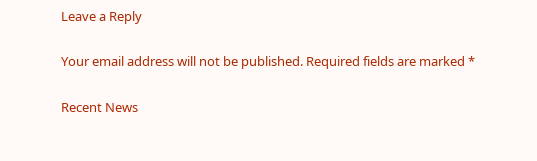Leave a Reply

Your email address will not be published. Required fields are marked *

Recent News